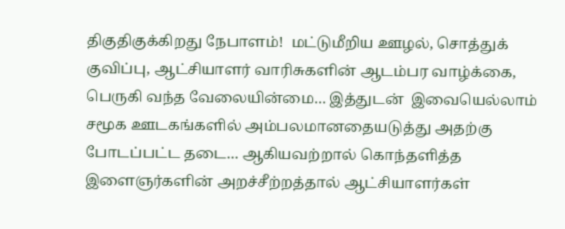திகுதிகுக்கிறது நேபாளம்!  மட்டுமீறிய ஊழல், சொத்துக் குவிப்பு, ஆட்சியாளர் வாரிசுகளின் ஆடம்பர வாழ்க்கை, பெருகி வந்த வேலையின்மை… இத்துடன்  இவையெல்லாம் சமூக ஊடகங்களில் அம்பலமானதையடுத்து அதற்கு போடப்பட்ட தடை… ஆகியவற்றால் கொந்தளித்த இளைஞர்களின் அறச்சீற்றத்தால் ஆட்சியாளர்கள்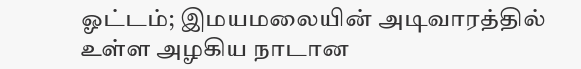ஓட்டம்; இமயமலையின் அடிவாரத்தில் உள்ள அழகிய நாடான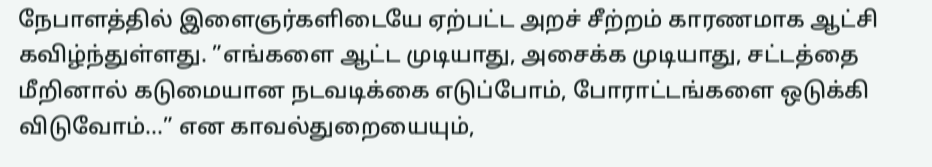நேபாளத்தில் இளைஞர்களிடையே ஏற்பட்ட அறச் சீற்றம் காரணமாக ஆட்சி கவிழ்ந்துள்ளது. ”எங்களை ஆட்ட முடியாது, அசைக்க முடியாது, சட்டத்தை மீறினால் கடுமையான நடவடிக்கை எடுப்போம், போராட்டங்களை ஒடுக்கி விடுவோம்…” என காவல்துறையையும்,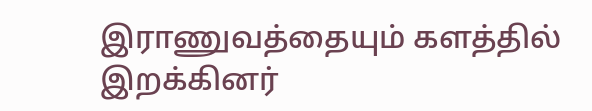இராணுவத்தையும் களத்தில் இறக்கினர்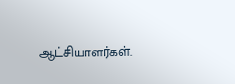ஆட்சியாளர்கள்.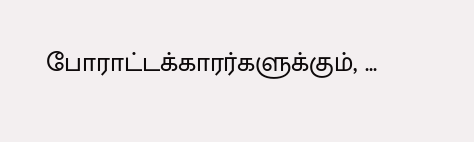போராட்டக்காரர்களுக்கும், ...